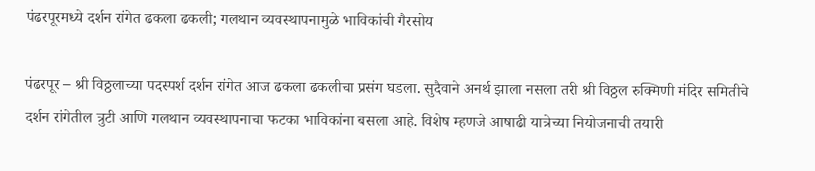पंढरपूरमध्ये दर्शन रांगेत ढकला ढकली; गलथान व्यवस्थापनामुळे भाविकांची गैरसोय

पंढरपूर – श्री विठ्ठलाच्या पदस्पर्श दर्शन रांगेत आज ढकला ढकलीचा प्रसंग घडला. सुदैवाने अनर्थ झाला नसला तरी श्री विठ्ठल रुक्मिणी मंदिर समितीचे दर्शन रांगेतील त्रुटी आणि गलथान व्यवस्थापनाचा फटका भाविकांना बसला आहे. विशेष म्हणजे आषाढी यात्रेच्या नियोजनाची तयारी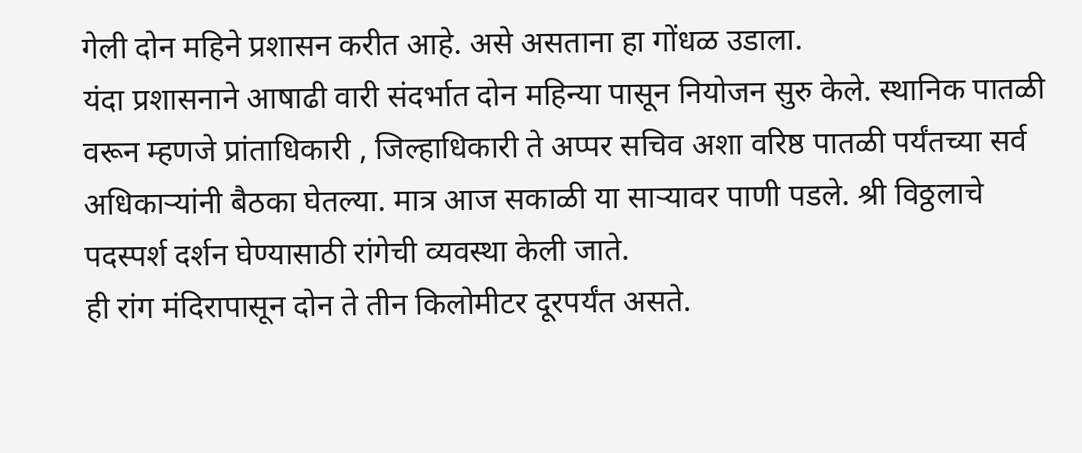गेली दोन महिने प्रशासन करीत आहे. असे असताना हा गोंधळ उडाला.
यंदा प्रशासनाने आषाढी वारी संदर्भात दोन महिन्या पासून नियोजन सुरु केले. स्थानिक पातळी वरून म्हणजे प्रांताधिकारी , जिल्हाधिकारी ते अप्पर सचिव अशा वरिष्ठ पातळी पर्यंतच्या सर्व अधिकाऱ्यांनी बैठका घेतल्या. मात्र आज सकाळी या साऱ्यावर पाणी पडले. श्री विठ्ठलाचे पदस्पर्श दर्शन घेण्यासाठी रांगेची व्यवस्था केली जाते.
ही रांग मंदिरापासून दोन ते तीन किलोमीटर दूरपर्यंत असते.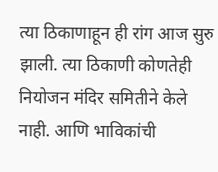त्या ठिकाणाहून ही रांग आज सुरु झाली. त्या ठिकाणी कोणतेही नियोजन मंदिर समितीने केले नाही. आणि भाविकांची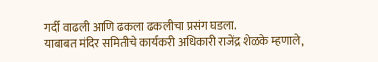गर्दी वाढली आणि ढकला ढकलीचा प्रसंग घडला.
याबाबत मंदिर समितीचे कार्यकरी अधिकारी राजेंद्र शेळके म्हणाले,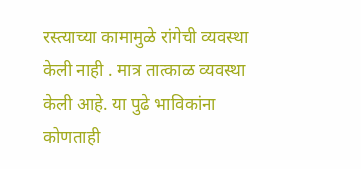रस्त्याच्या कामामुळे रांगेची व्यवस्था केली नाही . मात्र तात्काळ व्यवस्था केली आहे. या पुढे भाविकांना कोणताही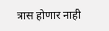त्रास होणार नाही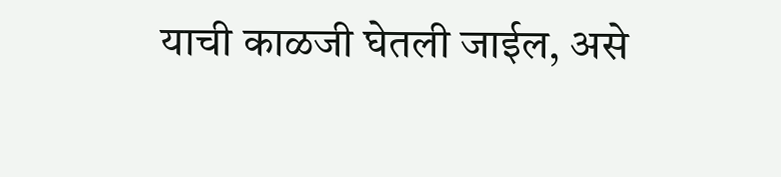याची काळजी घेतली जाईल, असे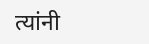त्यांनी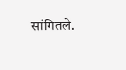सांगितले.